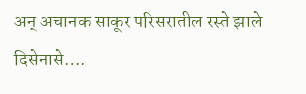अन् अचानक साकूर परिसरातील रस्ते झाले दिसेनासे….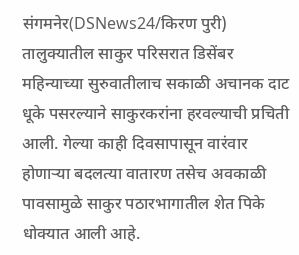संगमनेर(DSNews24/किरण पुरी) तालुक्यातील साकुर परिसरात डिसेंबर महिन्याच्या सुरुवातीलाच सकाळी अचानक दाट धूके पसरल्याने साकुरकरांना हरवल्याची प्रचिती आली. गेल्या काही दिवसापासून वारंवार होणाऱ्या बदलत्या वातारण तसेच अवकाळी पावसामुळे साकुर पठारभागातील शेत पिके धोक्यात आली आहे.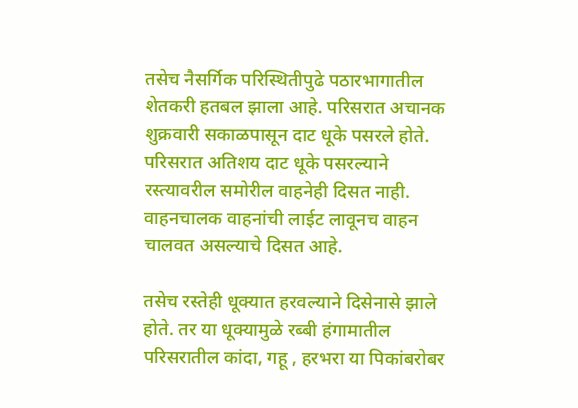तसेच नैसर्गिक परिस्थितीपुढे पठारभागातील शेतकरी हतबल झाला आहे. परिसरात अचानक शुक्रवारी सकाळपासून दाट धूके पसरले होते. परिसरात अतिशय दाट धूके पसरल्याने रस्त्यावरील समोरील वाहनेही दिसत नाही. वाहनचालक वाहनांची लाईट लावूनच वाहन चालवत असल्याचे दिसत आहे.

तसेच रस्तेही धूक्यात हरवल्याने दिसेनासे झाले होते. तर या धूक्यामुळे रब्बी हंगामातील परिसरातील कांदा, गहू , हरभरा या पिकांबरोबर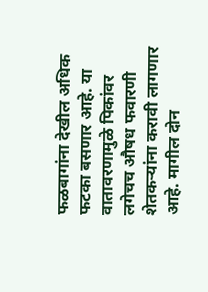फळबागांना देखील अधिक फटका बसणार आहे. या वातावरणामुळे पिकांवर लगेचच औषध फवारणी शेतकऱ्यांना करावी लागणार आहे. मागील दोन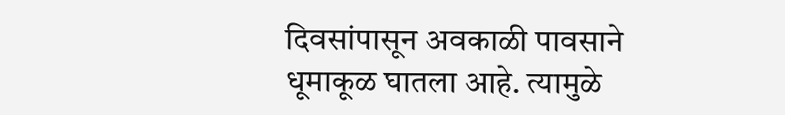दिवसांपासून अवकाळी पावसाने धूमाकूळ घातला आहे. त्यामुळे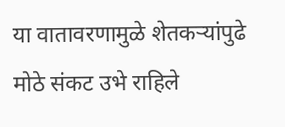या वातावरणामुळे शेतकऱ्यांपुढे मोठे संकट उभे राहिले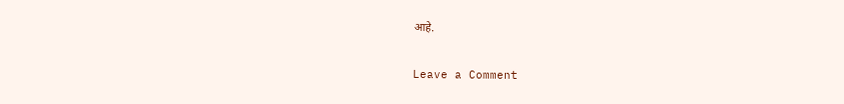आहे.

Leave a Comment